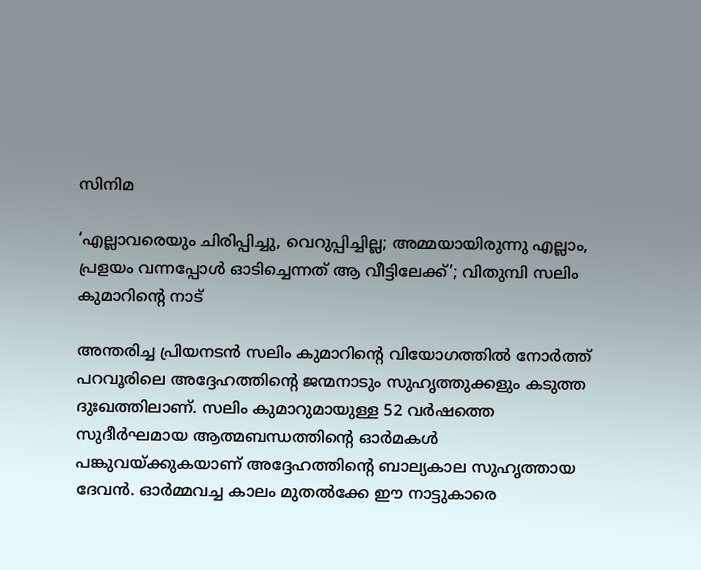സിനിമ

‘എല്ലാവരെയും ചിരിപ്പിച്ചു, വെറുപ്പിച്ചില്ല; അമ്മയായിരുന്നു എല്ലാം, പ്രളയം വന്നപ്പോൾ ഓടിച്ചെന്നത് ആ വീട്ടിലേക്ക്’; വിതുമ്പി സലിം കുമാറിന്റെ നാട്

അന്തരിച്ച പ്രിയനടൻ സലിം കുമാറിന്റെ വിയോഗത്തിൽ നോർത്ത് പറവൂരിലെ അദ്ദേഹത്തിന്റെ ജന്മനാടും സുഹൃത്തുക്കളും കടുത്ത ദുഃഖത്തിലാണ്. സലിം കുമാറുമായുള്ള 52 വർഷത്തെ സുദീർഘമായ ആത്മബന്ധത്തിന്റെ ഓർമകൾ പങ്കുവയ്ക്കുകയാണ് അദ്ദേഹത്തിന്റെ ബാല്യകാല സുഹൃത്തായ ദേവൻ. ഓർമ്മവച്ച കാലം മുതൽക്കേ ഈ നാട്ടുകാരെ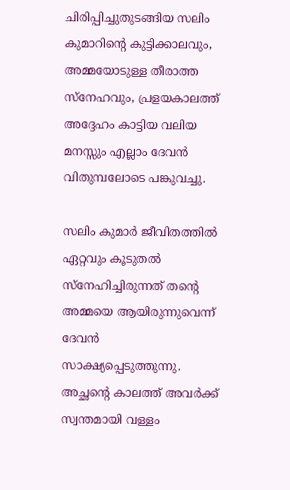ചിരിപ്പിച്ചുതുടങ്ങിയ സലിം കുമാറിന്റെ കുട്ടിക്കാലവും, അമ്മയോടുള്ള തീരാത്ത സ്നേഹവും, പ്രളയകാലത്ത് അദ്ദേഹം കാട്ടിയ വലിയ മനസ്സും എല്ലാം ദേവൻ വിതുമ്പലോടെ പങ്കുവച്ചു.

സലിം കുമാർ ജീവിതത്തിൽ ഏറ്റവും കൂടുതൽ സ്നേഹിച്ചിരുന്നത് തന്റെ അമ്മയെ ആയിരുന്നുവെന്ന് ദേവൻ സാക്ഷ്യപ്പെടുത്തുന്നു. അച്ഛന്റെ കാലത്ത് അവർക്ക് സ്വന്തമായി വള്ളം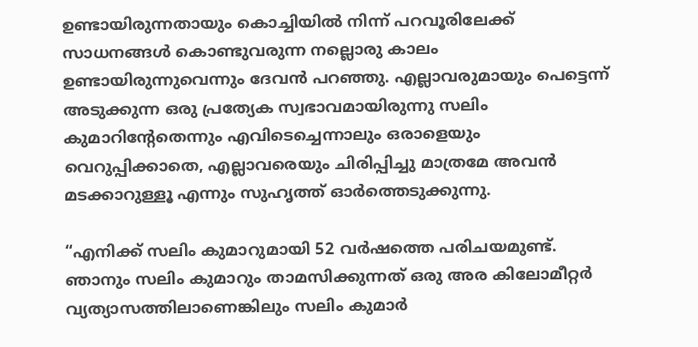ഉണ്ടായിരുന്നതായും കൊച്ചിയിൽ നിന്ന് പറവൂരിലേക്ക് സാധനങ്ങൾ കൊണ്ടുവരുന്ന നല്ലൊരു കാലം ഉണ്ടായിരുന്നുവെന്നും ദേവൻ പറഞ്ഞു. എല്ലാവരുമായും പെട്ടെന്ന് അടുക്കുന്ന ഒരു പ്രത്യേക സ്വഭാവമായിരുന്നു സലിം കുമാറിന്റേതെന്നും എവിടെച്ചെന്നാലും ഒരാളെയും വെറുപ്പിക്കാതെ, എല്ലാവരെയും ചിരിപ്പിച്ചു മാത്രമേ അവൻ മടക്കാറുള്ളൂ എന്നും സുഹൃത്ത് ഓർത്തെടുക്കുന്നു.

“എനിക്ക് സലിം കുമാറുമായി 52 വർഷത്തെ പരിചയമുണ്ട്. ഞാനും സലിം കുമാറും താമസിക്കുന്നത് ഒരു അര കിലോമീറ്റർ വ്യത്യാസത്തിലാണെങ്കിലും സലിം കുമാർ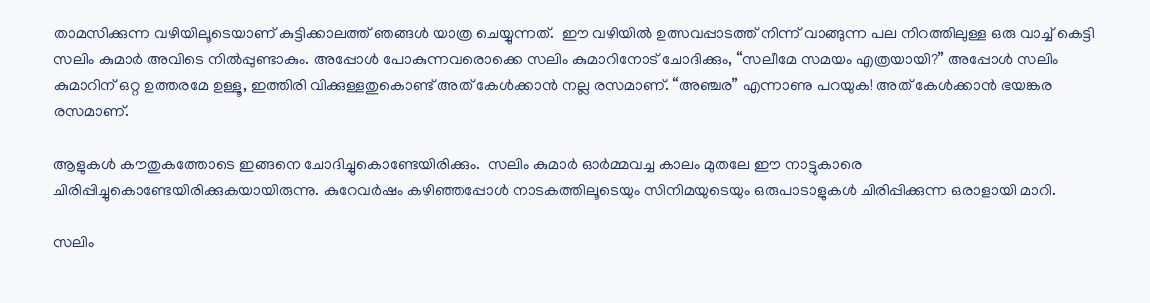താമസിക്കുന്ന വഴിയിലൂടെയാണ് കുട്ടിക്കാലത്ത് ഞങ്ങൾ യാത്ര ചെയ്യുന്നത്.  ഈ വഴിയിൽ ഉത്സവപ്പാടത്ത് നിന്ന് വാങ്ങുന്ന പല നിറത്തിലുള്ള ഒരു വാച്ച് കെട്ടി സലിം കുമാർ അവിടെ നിൽപ്പുണ്ടാകും. അപ്പോൾ പോകുന്നവരൊക്കെ സലിം കുമാറിനോട് ചോദിക്കും, “സലീമേ സമയം എത്രയായി?” അപ്പോൾ സലിം കുമാറിന് ഒറ്റ ഉത്തരമേ ഉള്ളൂ, ഇത്തിരി വിക്കുള്ളതുകൊണ്ട് അത് കേൾക്കാൻ നല്ല രസമാണ്. “അഞ്ചര” എന്നാണു പറയുക! അത് കേൾക്കാൻ ഭയങ്കര രസമാണ്.

ആളുകൾ കൗതുകത്തോടെ ഇങ്ങനെ ചോദിച്ചുകൊണ്ടേയിരിക്കും.  സലിം കുമാർ ഓർമ്മവച്ച കാലം മുതലേ ഈ നാട്ടുകാരെ ചിരിപ്പിച്ചുകൊണ്ടേയിരിക്കുകയായിരുന്നു. കുറേവർഷം കഴിഞ്ഞപ്പോൾ നാടകത്തിലൂടെയും സിനിമയുടെയും ഒരുപാടാളുകൾ ചിരിപ്പിക്കുന്ന ഒരാളായി മാറി.

സലിം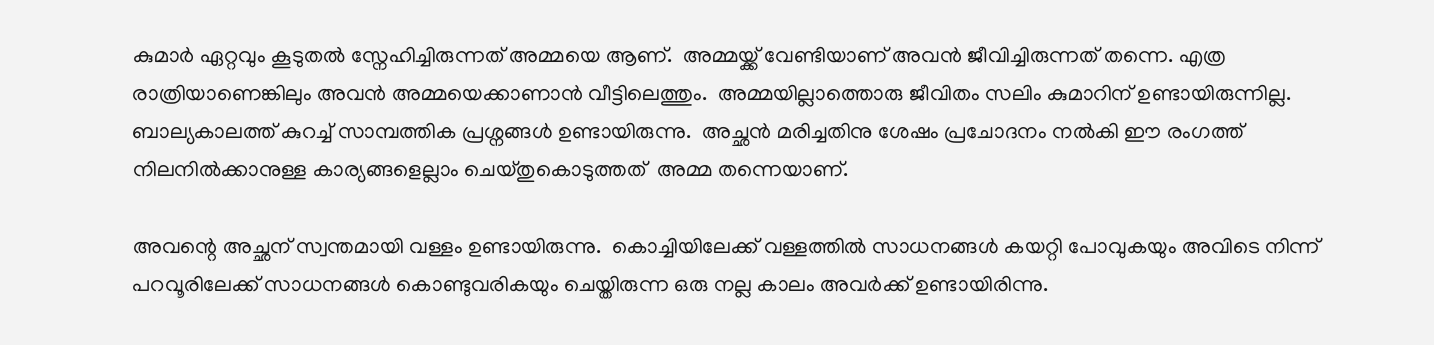കുമാർ ഏറ്റവും കൂടുതൽ സ്നേഹിച്ചിരുന്നത് അമ്മയെ ആണ്.  അമ്മയ്ക്ക് വേണ്ടിയാണ് അവൻ ജീവിച്ചിരുന്നത് തന്നെ. എത്ര രാത്രിയാണെങ്കിലും അവൻ അമ്മയെക്കാണാൻ വീട്ടിലെത്തും.  അമ്മയില്ലാത്തൊരു ജീവിതം സലിം കുമാറിന് ഉണ്ടായിരുന്നില്ല.  ബാല്യകാലത്ത് കുറച്ച് സാമ്പത്തിക പ്രശ്നങ്ങൾ ഉണ്ടായിരുന്നു.  അച്ഛൻ മരിച്ചതിനു ശേഷം പ്രചോദനം നൽകി ഈ രംഗത്ത് നിലനിൽക്കാനുള്ള കാര്യങ്ങളെല്ലാം ചെയ്തുകൊടുത്തത്  അമ്മ തന്നെയാണ്.

അവന്റെ അച്ഛന് സ്വന്തമായി വള്ളം ഉണ്ടായിരുന്നു.  കൊച്ചിയിലേക്ക് വള്ളത്തിൽ സാധനങ്ങൾ കയറ്റി പോവുകയും അവിടെ നിന്ന് പറവൂരിലേക്ക് സാധനങ്ങൾ കൊണ്ടുവരികയും ചെയ്തിരുന്ന ഒരു നല്ല കാലം അവർക്ക് ഉണ്ടായിരിന്നു.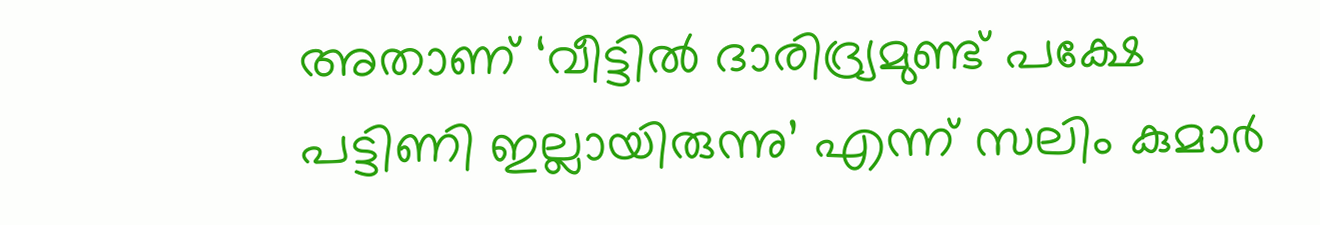അതാണ് ‘വീട്ടിൽ ദാരിദ്ര്യമുണ്ട് പക്ഷേ പട്ടിണി ഇല്ലായിരുന്നു’ എന്ന് സലിം കുമാർ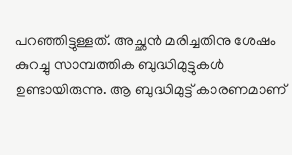പറഞ്ഞിട്ടുള്ളത്. അച്ഛൻ മരിച്ചതിനു ശേഷം കുറച്ചു സാമ്പത്തിക ബുദ്ധിമുട്ടുകൾ ഉണ്ടായിരുന്നു. ആ ബുദ്ധിമുട്ട് കാരണമാണ്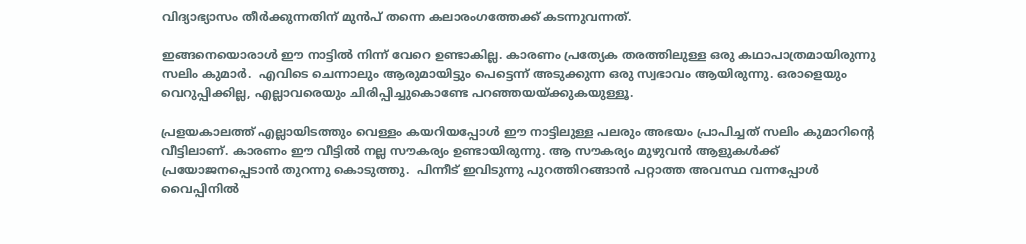വിദ്യാഭ്യാസം തീർക്കുന്നതിന് മുൻപ് തന്നെ കലാരംഗത്തേക്ക് കടന്നുവന്നത്.

ഇങ്ങനെയൊരാൾ ഈ നാട്ടിൽ നിന്ന് വേറെ ഉണ്ടാകില്ല. കാരണം പ്രത്യേക തരത്തിലുള്ള ഒരു കഥാപാത്രമായിരുന്നു സലിം കുമാർ.  എവിടെ ചെന്നാലും ആരുമായിട്ടും പെട്ടെന്ന് അടുക്കുന്ന ഒരു സ്വഭാവം ആയിരുന്നു. ഒരാളെയും വെറുപ്പിക്കില്ല, എല്ലാവരെയും ചിരിപ്പിച്ചുകൊണ്ടേ പറഞ്ഞയയ്ക്കുകയുള്ളൂ.

പ്രളയകാലത്ത് എല്ലായിടത്തും വെള്ളം കയറിയപ്പോൾ ഈ നാട്ടിലുള്ള പലരും അഭയം പ്രാപിച്ചത് സലിം കുമാറിന്റെ വീട്ടിലാണ്. കാരണം ഈ വീട്ടിൽ നല്ല സൗകര്യം ഉണ്ടായിരുന്നു. ആ സൗകര്യം മുഴുവൻ ആളുകൾക്ക് പ്രയോജനപ്പെടാൻ തുറന്നു കൊടുത്തു.  പിന്നീട് ഇവിടുന്നു പുറത്തിറങ്ങാൻ പറ്റാത്ത അവസ്ഥ വന്നപ്പോൾ വൈപ്പിനിൽ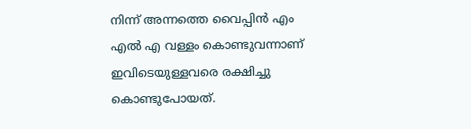നിന്ന് അന്നത്തെ വൈപ്പിൻ എം എൽ എ വള്ളം കൊണ്ടുവന്നാണ് ഇവിടെയുള്ളവരെ രക്ഷിച്ചു കൊണ്ടുപോയത്.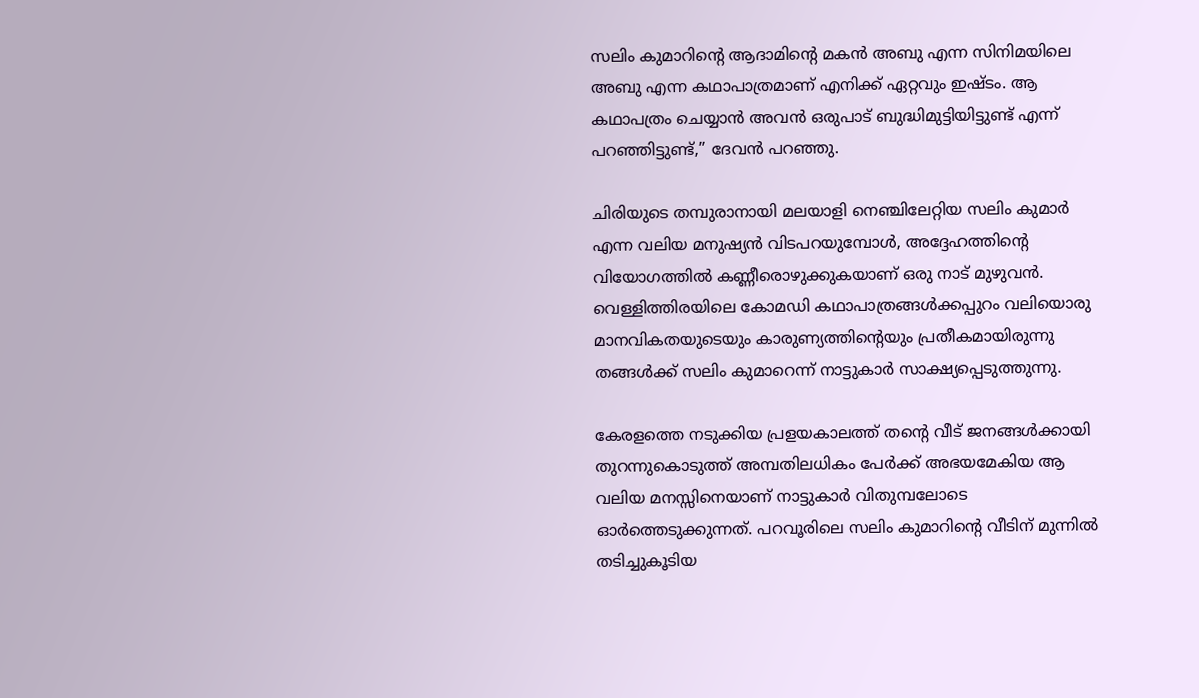സലിം കുമാറിന്റെ ആദാമിന്റെ മകൻ അബു എന്ന സിനിമയിലെ അബു എന്ന കഥാപാത്രമാണ് എനിക്ക് ഏറ്റവും ഇഷ്ടം. ആ കഥാപത്രം ചെയ്യാൻ അവൻ ഒരുപാട് ബുദ്ധിമുട്ടിയിട്ടുണ്ട് എന്ന് പറഞ്ഞിട്ടുണ്ട്,” ദേവൻ പറഞ്ഞു.

ചിരിയുടെ തമ്പുരാനായി മലയാളി നെഞ്ചിലേറ്റിയ സലിം കുമാർ എന്ന വലിയ മനുഷ്യൻ വിടപറയുമ്പോൾ, അദ്ദേഹത്തിന്റെ വിയോഗത്തിൽ കണ്ണീരൊഴുക്കുകയാണ് ഒരു നാട് മുഴുവൻ. വെള്ളിത്തിരയിലെ കോമഡി കഥാപാത്രങ്ങൾക്കപ്പുറം വലിയൊരു മാനവികതയുടെയും കാരുണ്യത്തിന്റെയും പ്രതീകമായിരുന്നു തങ്ങൾക്ക് സലിം കുമാറെന്ന് നാട്ടുകാർ സാക്ഷ്യപ്പെടുത്തുന്നു.

കേരളത്തെ നടുക്കിയ പ്രളയകാലത്ത് തന്റെ വീട് ജനങ്ങൾക്കായി തുറന്നുകൊടുത്ത് അമ്പതിലധികം പേർക്ക് അഭയമേകിയ ആ വലിയ മനസ്സിനെയാണ് നാട്ടുകാർ വിതുമ്പലോടെ ഓർത്തെടുക്കുന്നത്. പറവൂരിലെ സലിം കുമാറിന്റെ വീടിന് മുന്നിൽ തടിച്ചുകൂടിയ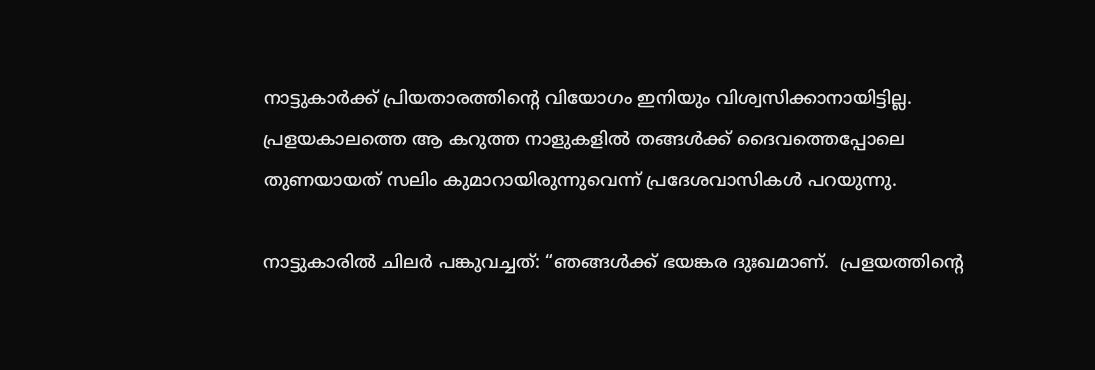നാട്ടുകാർക്ക് പ്രിയതാരത്തിന്റെ വിയോഗം ഇനിയും വിശ്വസിക്കാനായിട്ടില്ല. പ്രളയകാലത്തെ ആ കറുത്ത നാളുകളിൽ തങ്ങൾക്ക് ദൈവത്തെപ്പോലെ തുണയായത് സലിം കുമാറായിരുന്നുവെന്ന് പ്രദേശവാസികൾ പറയുന്നു.

നാട്ടുകാരിൽ ചിലർ പങ്കുവച്ചത്: “ഞങ്ങൾക്ക് ഭയങ്കര ദുഃഖമാണ്.  പ്രളയത്തിന്റെ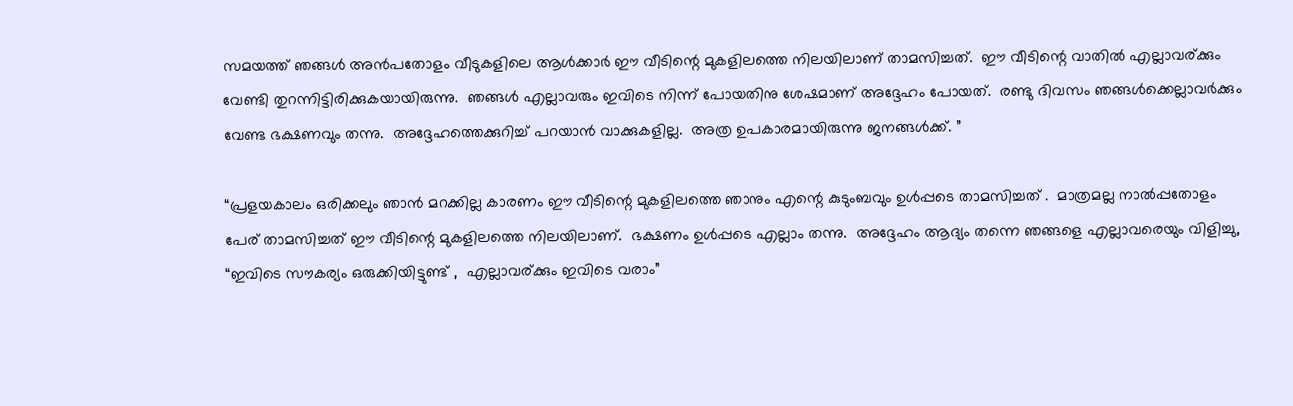സമയത്ത് ഞങ്ങൾ അൻപതോളം വീടുകളിലെ ആൾക്കാർ ഈ വീടിന്റെ മുകളിലത്തെ നിലയിലാണ് താമസിച്ചത്.  ഈ വീടിന്റെ വാതിൽ എല്ലാവര്ക്കും വേണ്ടി തുറന്നിട്ടിരിക്കുകയായിരുന്നു.  ഞങ്ങൾ എല്ലാവരും ഇവിടെ നിന്ന് പോയതിനു ശേഷമാണ് അദ്ദേഹം പോയത്.  രണ്ടു ദിവസം ഞങ്ങൾക്കെല്ലാവർക്കും വേണ്ട ഭക്ഷണവും തന്നു.  അദ്ദേഹത്തെക്കുറിച്ച് പറയാൻ വാക്കുകളില്ല.  അത്ര ഉപകാരമായിരുന്നു ജനങ്ങൾക്ക്. ”

“പ്രളയകാലം ഒരിക്കലും ഞാൻ മറക്കില്ല കാരണം ഈ വീടിന്റെ മുകളിലത്തെ ഞാനും എന്റെ കുടുംബവും ഉൾപ്പടെ താമസിച്ചത് .  മാത്രമല്ല നാൽപ്പതോളം പേര് താമസിച്ചത് ഈ വീടിന്റെ മുകളിലത്തെ നിലയിലാണ്.  ഭക്ഷണം ഉൾപ്പടെ എല്ലാം തന്നു.  അദ്ദേഹം ആദ്യം തന്നെ ഞങ്ങളെ എല്ലാവരെയും വിളിച്ചു,  “ഇവിടെ സൗകര്യം ഒരുക്കിയിട്ടുണ്ട് ,  എല്ലാവര്ക്കും ഇവിടെ വരാം”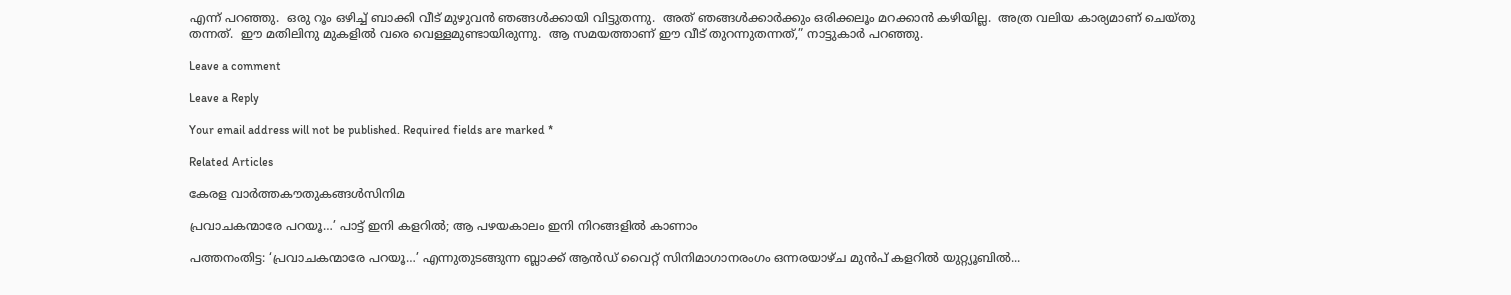എന്ന് പറഞ്ഞു.  ഒരു റൂം ഒഴിച്ച് ബാക്കി വീട് മുഴുവൻ ഞങ്ങൾക്കായി വിട്ടുതന്നു.  അത് ഞങ്ങൾക്കാർക്കും ഒരിക്കലൂം മറക്കാൻ കഴിയില്ല.  അത്ര വലിയ കാര്യമാണ് ചെയ്തു തന്നത്.  ഈ മതിലിനു മുകളിൽ വരെ വെള്ളമുണ്ടായിരുന്നു.  ആ സമയത്താണ് ഈ വീട് തുറന്നുതന്നത്,” നാട്ടുകാർ പറഞ്ഞു.

Leave a comment

Leave a Reply

Your email address will not be published. Required fields are marked *

Related Articles

കേരള വാർത്തകൗതുകങ്ങൾസിനിമ

പ്രവാചകന്മാരേ പറയൂ…’ പാട്ട് ഇനി കളറിൽ; ആ പഴയകാലം ഇനി നിറങ്ങളിൽ കാണാം

പത്തനംതിട്ട: ‘പ്രവാചകന്മാരേ പറയൂ…’ എന്നുതുടങ്ങുന്ന ബ്ലാക്ക് ആൻഡ് വൈറ്റ് സിനിമാഗാനരംഗം ഒന്നരയാഴ്ച മുൻപ് കളറിൽ യുറ്റ്യൂബിൽ...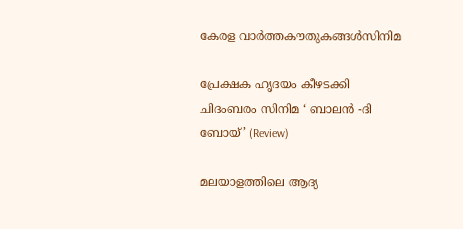കേരള വാർത്തകൗതുകങ്ങൾസിനിമ

പ്രേക്ഷക ഹൃദയം കീഴടക്കി ചിദംബരം സിനിമ ‘ ബാലൻ -ദി ബോയ്’ (Review)

മലയാളത്തിലെ ആദ്യ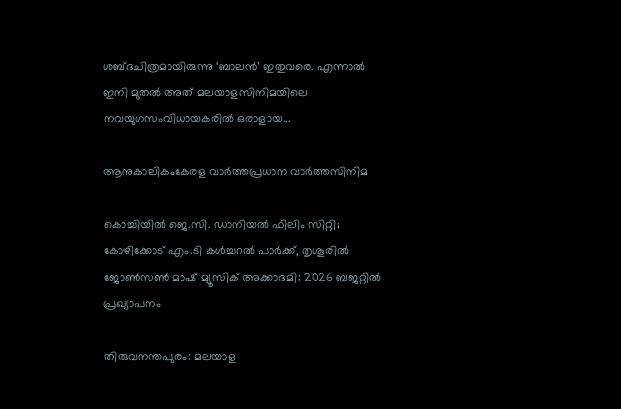ശബ്ദചിത്രമായിരുന്നു ‘ബാലൻ’ ഇതുവരെ. എന്നാൽ ഇനി മുതൽ അത് മലയാളസിനിമയിലെ നവയുഗസംവിധായകരിൽ ഒരാളായ...

ആനുകാലികംകേരള വാർത്തപ്രധാന വാർത്തസിനിമ

കൊച്ചിയിൽ ജെ.സി. ഡാനിയൽ ഫിലിം സിറ്റി; കോഴിക്കോട് എം.ടി കൾച്ചറൽ പാർക്ക്‌, തൃശൂരിൽ ജോൺസൺ‌ മാഷ് മ്യൂസിക് അക്കാദമി: 2026 ബജറ്റിൽ പ്രഖ്യാപനം

തിരുവനന്തപുരം: മലയാള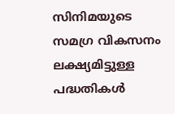സിനിമയുടെ സമഗ്ര വികസനം ലക്ഷ്യമിട്ടുള്ള പദ്ധതികൾ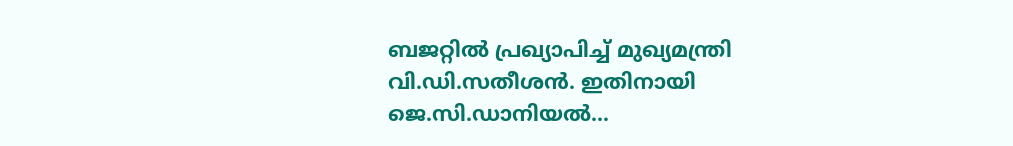ബജറ്റിൽ പ്രഖ്യാപിച്ച് മുഖ്യമന്ത്രി വി.ഡി.സതീശൻ. ഇതിനായി ജെ.സി.ഡാനിയൽ...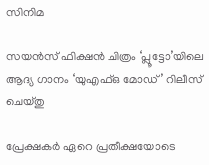സിനിമ

സയൻസ് ഫിക്ഷൻ ചിത്രം ‘പ്ലൂട്ടോ’യിലെ ആദ്യ ഗാനം ‘യുഎഫ്ഒ മോഡ്’ റിലീസ് ചെയ്തു

പ്രേക്ഷകർ ഏറെ പ്രതീക്ഷയോടെ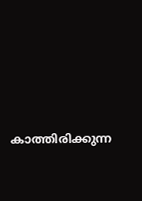കാത്തിരിക്കുന്ന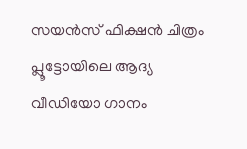സയൻസ് ഫിക്ഷൻ ചിത്രം പ്ലൂട്ടോയിലെ ആദ്യ വീഡിയോ ഗാനം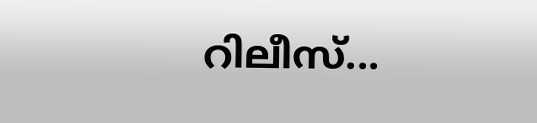റിലീസ്...